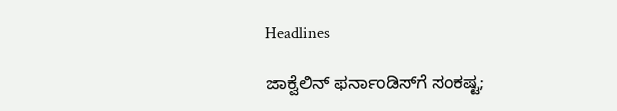Headlines

ಜಾಕ್ವೆಲಿನ್ ಫರ್ನಾಂಡಿಸ್‌ಗೆ ಸಂಕಷ್ಟ;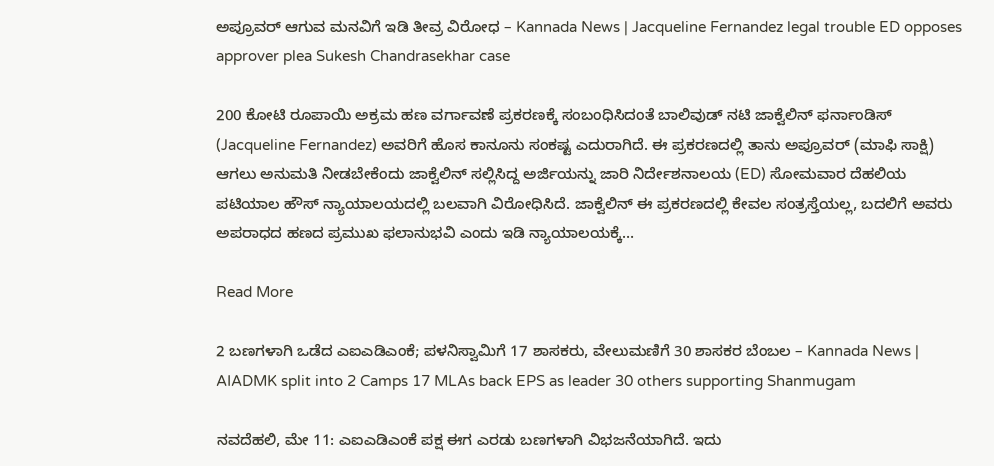ಅಪ್ರೂವರ್ ಆಗುವ ಮನವಿಗೆ ಇಡಿ ತೀವ್ರ ವಿರೋಧ – Kannada News | Jacqueline Fernandez legal trouble ED opposes approver plea Sukesh Chandrasekhar case

200 ಕೋಟಿ ರೂಪಾಯಿ ಅಕ್ರಮ ಹಣ ವರ್ಗಾವಣೆ ಪ್ರಕರಣಕ್ಕೆ ಸಂಬಂಧಿಸಿದಂತೆ ಬಾಲಿವುಡ್ ನಟಿ ಜಾಕ್ವೆಲಿನ್ ಫರ್ನಾಂಡಿಸ್ (Jacqueline Fernandez) ಅವರಿಗೆ ಹೊಸ ಕಾನೂನು ಸಂಕಷ್ಟ ಎದುರಾಗಿದೆ. ಈ ಪ್ರಕರಣದಲ್ಲಿ ತಾನು ಅಪ್ರೂವರ್ (ಮಾಫಿ ಸಾಕ್ಷಿ) ಆಗಲು ಅನುಮತಿ ನೀಡಬೇಕೆಂದು ಜಾಕ್ವೆಲಿನ್ ಸಲ್ಲಿಸಿದ್ದ ಅರ್ಜಿಯನ್ನು ಜಾರಿ ನಿರ್ದೇಶನಾಲಯ (ED) ಸೋಮವಾರ ದೆಹಲಿಯ ಪಟಿಯಾಲ ಹೌಸ್ ನ್ಯಾಯಾಲಯದಲ್ಲಿ ಬಲವಾಗಿ ವಿರೋಧಿಸಿದೆ. ಜಾಕ್ವೆಲಿನ್ ಈ ಪ್ರಕರಣದಲ್ಲಿ ಕೇವಲ ಸಂತ್ರಸ್ತೆಯಲ್ಲ, ಬದಲಿಗೆ ಅವರು ಅಪರಾಧದ ಹಣದ ಪ್ರಮುಖ ಫಲಾನುಭವಿ ಎಂದು ಇಡಿ ನ್ಯಾಯಾಲಯಕ್ಕೆ…

Read More

2 ಬಣಗಳಾಗಿ ಒಡೆದ ಎಐಎಡಿಎಂಕೆ; ಪಳನಿಸ್ವಾಮಿಗೆ 17 ಶಾಸಕರು, ವೇಲುಮಣಿಗೆ 30 ಶಾಸಕರ ಬೆಂಬಲ – Kannada News | AIADMK split into 2 Camps 17 MLAs back EPS as leader 30 others supporting Shanmugam

ನವದೆಹಲಿ, ಮೇ 11: ಎಐಎಡಿಎಂಕೆ ಪಕ್ಷ ಈಗ ಎರಡು ಬಣಗಳಾಗಿ ವಿಭಜನೆಯಾಗಿದೆ. ಇದು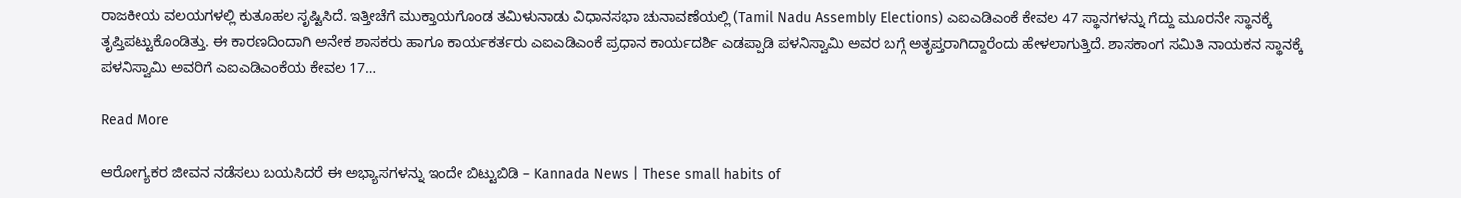ರಾಜಕೀಯ ವಲಯಗಳಲ್ಲಿ ಕುತೂಹಲ ಸೃಷ್ಟಿಸಿದೆ. ಇತ್ತೀಚೆಗೆ ಮುಕ್ತಾಯಗೊಂಡ ತಮಿಳುನಾಡು ವಿಧಾನಸಭಾ ಚುನಾವಣೆಯಲ್ಲಿ (Tamil Nadu Assembly Elections) ಎಐಎಡಿಎಂಕೆ ಕೇವಲ 47 ಸ್ಥಾನಗಳನ್ನು ಗೆದ್ದು ಮೂರನೇ ಸ್ಥಾನಕ್ಕೆ ತೃಪ್ತಿಪಟ್ಟುಕೊಂಡಿತ್ತು. ಈ ಕಾರಣದಿಂದಾಗಿ ಅನೇಕ ಶಾಸಕರು ಹಾಗೂ ಕಾರ್ಯಕರ್ತರು ಎಐಎಡಿಎಂಕೆ ಪ್ರಧಾನ ಕಾರ್ಯದರ್ಶಿ ಎಡಪ್ಪಾಡಿ ಪಳನಿಸ್ವಾಮಿ ಅವರ ಬಗ್ಗೆ ಅತೃಪ್ತರಾಗಿದ್ದಾರೆಂದು ಹೇಳಲಾಗುತ್ತಿದೆ. ಶಾಸಕಾಂಗ ಸಮಿತಿ ನಾಯಕನ ಸ್ಥಾನಕ್ಕೆ ಪಳನಿಸ್ವಾಮಿ ಅವರಿಗೆ ಎಐಎಡಿಎಂಕೆಯ ಕೇವಲ 17…

Read More

ಆರೋಗ್ಯಕರ ಜೀವನ ನಡೆಸಲು ಬಯಸಿದರೆ ಈ ಅಭ್ಯಾಸಗಳನ್ನು ಇಂದೇ ಬಿಟ್ಟುಬಿಡಿ – Kannada News | These small habits of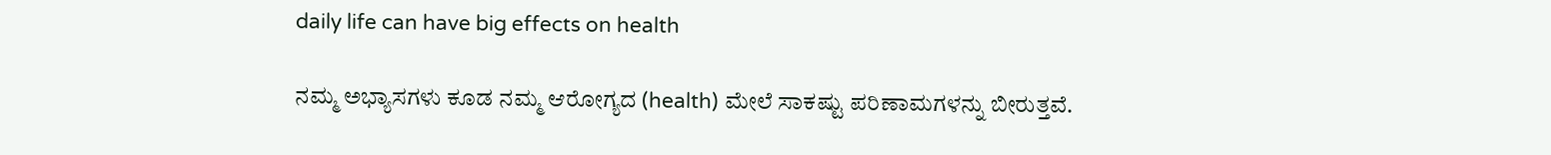daily life can have big effects on health

ನಮ್ಮ ಅಭ್ಯಾಸಗಳು ಕೂಡ ನಮ್ಮ ಆರೋಗ್ಯದ (health) ಮೇಲೆ ಸಾಕಷ್ಟು ಪರಿಣಾಮಗಳನ್ನು ಬೀರುತ್ತವೆ.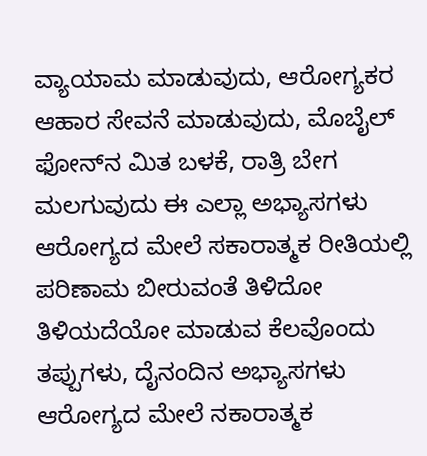ವ್ಯಾಯಾಮ ಮಾಡುವುದು, ಆರೋಗ್ಯಕರ ಆಹಾರ ಸೇವನೆ ಮಾಡುವುದು, ಮೊಬೈಲ್‌ ಫೋನ್‌ನ ಮಿತ ಬಳಕೆ, ರಾತ್ರಿ ಬೇಗ ಮಲಗುವುದು ಈ ಎಲ್ಲಾ ಅಭ್ಯಾಸಗಳು ಆರೋಗ್ಯದ ಮೇಲೆ ಸಕಾರಾತ್ಮಕ ರೀತಿಯಲ್ಲಿ ಪರಿಣಾಮ ಬೀರುವಂತೆ ತಿಳಿದೋ ತಿಳಿಯದೆಯೋ ಮಾಡುವ ಕೆಲವೊಂದು ತಪ್ಪುಗಳು, ದೈನಂದಿನ ಅಭ್ಯಾಸಗಳು ಆರೋಗ್ಯದ ಮೇಲೆ ನಕಾರಾತ್ಮಕ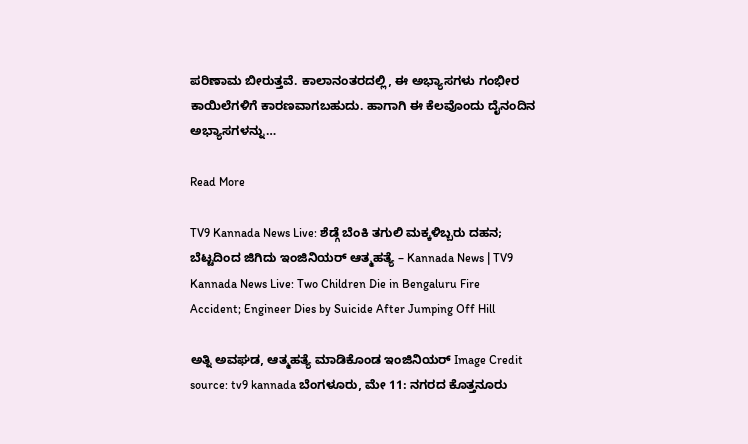ಪರಿಣಾಮ ಬೀರುತ್ತವೆ. ಕಾಲಾನಂತರದಲ್ಲಿ, ಈ ಅಭ್ಯಾಸಗಳು ಗಂಭೀರ ಕಾಯಿಲೆಗಳಿಗೆ ಕಾರಣವಾಗಬಹುದು. ಹಾಗಾಗಿ ಈ ಕೆಲವೊಂದು ದೈನಂದಿನ ಅಭ್ಯಾಸಗಳನ್ನು…

Read More

TV9 Kannada News Live: ಶೆಡ್ಗೆ ಬೆಂಕಿ ತಗುಲಿ ಮಕ್ಕಳಿಬ್ಬರು ದಹನ; ಬೆಟ್ಟದಿಂದ ಜಿಗಿದು ಇಂಜಿನಿಯರ್ ಆತ್ಮಹತ್ಯೆ – Kannada News | TV9 Kannada News Live: Two Children Die in Bengaluru Fire Accident; Engineer Dies by Suicide After Jumping Off Hill

ಅತ್ನಿ ಅವಘಡ, ಆತ್ಮಹತ್ಯೆ ಮಾಡಿಕೊಂಡ ಇಂಜಿನಿಯರ್ Image Credit source: tv9 kannada ಬೆಂಗಳೂರು, ಮೇ 11: ನಗರದ ಕೊತ್ತನೂರು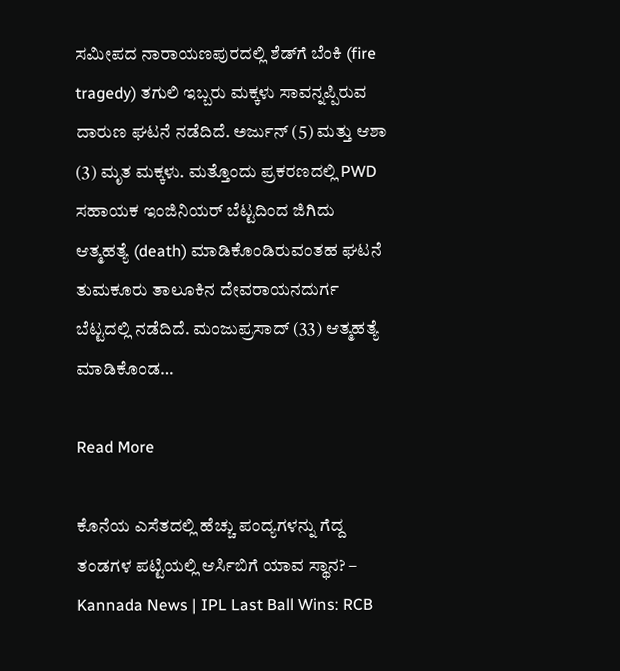ಸಮೀಪದ ನಾರಾಯಣಪುರದಲ್ಲಿ ಶೆಡ್‌ಗೆ ಬೆಂಕಿ (fire tragedy) ತಗುಲಿ ಇಬ್ಬರು ಮಕ್ಕಳು ಸಾವನ್ನಪ್ಪಿರುವ ದಾರುಣ ಘಟನೆ ನಡೆದಿದೆ. ಅರ್ಜುನ್ (5) ಮತ್ತು ಆಶಾ (3) ಮೃತ ಮಕ್ಕಳು. ಮತ್ತೊಂದು ಪ್ರಕರಣದಲ್ಲಿ PWD ಸಹಾಯಕ ಇಂಜಿನಿಯರ್ ಬೆಟ್ಟದಿಂದ ಜಿಗಿದು ಆತ್ಮಹತ್ಯೆ (death) ಮಾಡಿಕೊಂಡಿರುವಂತಹ ಘಟನೆ ತುಮಕೂರು ತಾಲೂಕಿನ ದೇವರಾಯನದುರ್ಗ ಬೆಟ್ಟದಲ್ಲಿ ನಡೆದಿದೆ. ಮಂಜುಪ್ರಸಾದ್ (33) ಆತ್ಮಹತ್ಯೆ ಮಾಡಿಕೊಂಡ…

Read More

ಕೊನೆಯ ಎಸೆತದಲ್ಲಿ ಹೆಚ್ಚು ಪಂದ್ಯಗಳನ್ನು ಗೆದ್ದ ತಂಡಗಳ ಪಟ್ಟಿಯಲ್ಲಿ ಆರ್ಸಿಬಿಗೆ ಯಾವ ಸ್ಥಾನ? – Kannada News | IPL Last Ball Wins: RCB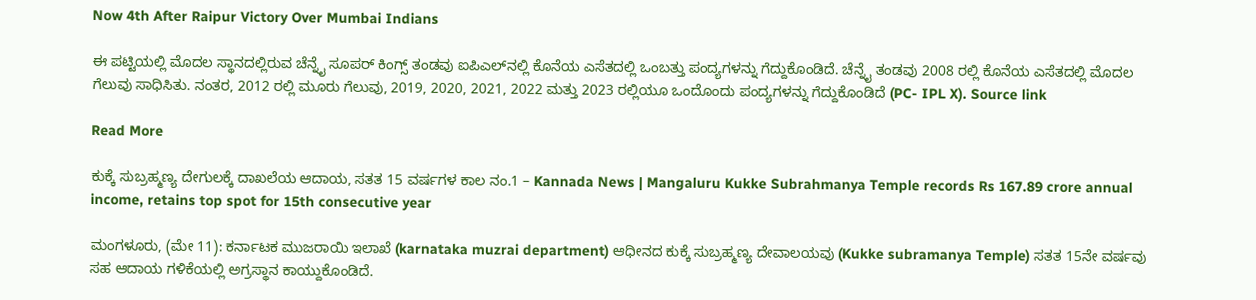Now 4th After Raipur Victory Over Mumbai Indians

ಈ ಪಟ್ಟಿಯಲ್ಲಿ ಮೊದಲ ಸ್ಥಾನದಲ್ಲಿರುವ ಚೆನ್ನೈ ಸೂಪರ್ ಕಿಂಗ್ಸ್ ತಂಡವು ಐಪಿಎಲ್‌ನಲ್ಲಿ ಕೊನೆಯ ಎಸೆತದಲ್ಲಿ ಒಂಬತ್ತು ಪಂದ್ಯಗಳನ್ನು ಗೆದ್ದುಕೊಂಡಿದೆ. ಚೆನ್ನೈ ತಂಡವು 2008 ರಲ್ಲಿ ಕೊನೆಯ ಎಸೆತದಲ್ಲಿ ಮೊದಲ ಗೆಲುವು ಸಾಧಿಸಿತು. ನಂತರ, 2012 ರಲ್ಲಿ ಮೂರು ಗೆಲುವು, 2019, 2020, 2021, 2022 ಮತ್ತು 2023 ರಲ್ಲಿಯೂ ಒಂದೊಂದು ಪಂದ್ಯಗಳನ್ನು ಗೆದ್ದುಕೊಂಡಿದೆ (PC- IPL X). Source link

Read More

ಕುಕ್ಕೆ ಸುಬ್ರಹ್ಮಣ್ಯ ದೇಗುಲಕ್ಕೆ ದಾಖಲೆಯ ಆದಾಯ, ಸತತ 15 ವರ್ಷಗಳ ಕಾಲ ನಂ.1 – Kannada News | Mangaluru Kukke Subrahmanya Temple records Rs 167.89 crore annual income, retains top spot for 15th consecutive year

ಮಂಗಳೂರು, (ಮೇ 11): ಕರ್ನಾಟಕ ಮುಜರಾಯಿ ಇಲಾಖೆ (karnataka muzrai department) ಆಧೀನದ ಕುಕ್ಕೆ ಸುಬ್ರಹ್ಮಣ್ಯ ದೇವಾಲಯವು (Kukke subramanya Temple) ಸತತ 15ನೇ ವರ್ಷವು ಸಹ ಆದಾಯ ಗಳಿಕೆಯಲ್ಲಿ ಅಗ್ರಸ್ಥಾನ ಕಾಯ್ದುಕೊಂಡಿದೆ.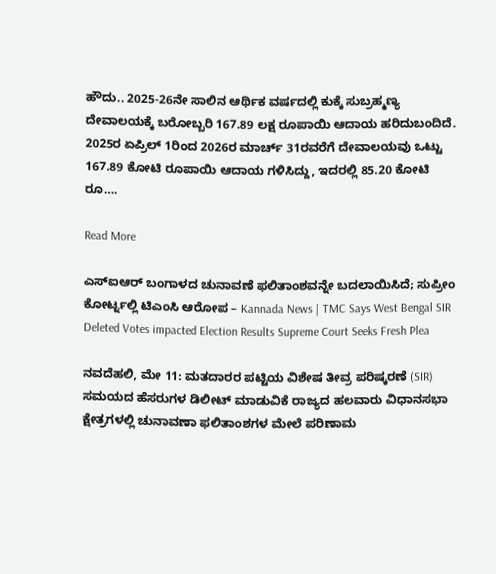ಹೌದು.. 2025-26ನೇ ಸಾಲಿನ ಆರ್ಥಿಕ ವರ್ಷದಲ್ಲಿ ಕುಕ್ಕೆ ಸುಬ್ರಹ್ಮಣ್ಯ ದೇವಾಲಯಕ್ಕೆ ಬರೋಬ್ಬರಿ 167.89 ಲಕ್ಷ ರೂಪಾಯಿ ಆದಾಯ ಹರಿದುಬಂದಿದೆ. 2025ರ ಏಪ್ರಿಲ್ 1ರಿಂದ 2026ರ ಮಾರ್ಚ್ 31ರವರೆಗೆ ದೇವಾಲಯವು ಒಟ್ಟು 167.89 ಕೋಟಿ ರೂಪಾಯಿ ಆದಾಯ ಗಳಿಸಿದ್ದು, ಇದರಲ್ಲಿ 85.20 ಕೋಟಿ ರೂ….

Read More

ಎಸ್ಐಆರ್ ಬಂಗಾಳದ ಚುನಾವಣೆ ಫಲಿತಾಂಶವನ್ನೇ ಬದಲಾಯಿಸಿದೆ; ಸುಪ್ರೀಂ ಕೋರ್ಟ್ನಲ್ಲಿ ಟಿಎಂಸಿ ಆರೋಪ – Kannada News | TMC Says West Bengal SIR Deleted Votes impacted Election Results Supreme Court Seeks Fresh Plea

ನವದೆಹಲಿ, ಮೇ 11: ಮತದಾರರ ಪಟ್ಟಿಯ ವಿಶೇಷ ತೀವ್ರ ಪರಿಷ್ಕರಣೆ (SIR) ಸಮಯದ ಹೆಸರುಗಳ ಡಿಲೀಟ್ ಮಾಡುವಿಕೆ ರಾಜ್ಯದ ಹಲವಾರು ವಿಧಾನಸಭಾ ಕ್ಷೇತ್ರಗಳಲ್ಲಿ ಚುನಾವಣಾ ಫಲಿತಾಂಶಗಳ ಮೇಲೆ ಪರಿಣಾಮ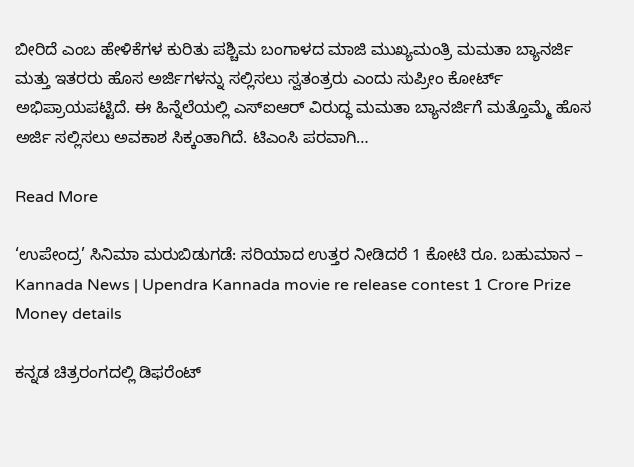ಬೀರಿದೆ ಎಂಬ ಹೇಳಿಕೆಗಳ ಕುರಿತು ಪಶ್ಚಿಮ ಬಂಗಾಳದ ಮಾಜಿ ಮುಖ್ಯಮಂತ್ರಿ ಮಮತಾ ಬ್ಯಾನರ್ಜಿ ಮತ್ತು ಇತರರು ಹೊಸ ಅರ್ಜಿಗಳನ್ನು ಸಲ್ಲಿಸಲು ಸ್ವತಂತ್ರರು ಎಂದು ಸುಪ್ರೀಂ ಕೋರ್ಟ್ ಅಭಿಪ್ರಾಯಪಟ್ಟಿದೆ. ಈ ಹಿನ್ನೆಲೆಯಲ್ಲಿ ಎಸ್ಐಆರ್ ವಿರುದ್ಧ ಮಮತಾ ಬ್ಯಾನರ್ಜಿಗೆ ಮತ್ತೊಮ್ಮೆ ಹೊಸ ಅರ್ಜಿ ಸಲ್ಲಿಸಲು ಅವಕಾಶ ಸಿಕ್ಕಂತಾಗಿದೆ. ಟಿಎಂಸಿ ಪರವಾಗಿ…

Read More

‘ಉಪೇಂದ್ರ’ ಸಿನಿಮಾ ಮರುಬಿಡುಗಡೆ: ಸರಿಯಾದ ಉತ್ತರ ನೀಡಿದರೆ 1 ಕೋಟಿ ರೂ. ಬಹುಮಾನ – Kannada News | Upendra Kannada movie re release contest 1 Crore Prize Money details

ಕನ್ನಡ ಚಿತ್ರರಂಗದಲ್ಲಿ ಡಿಫರೆಂಟ್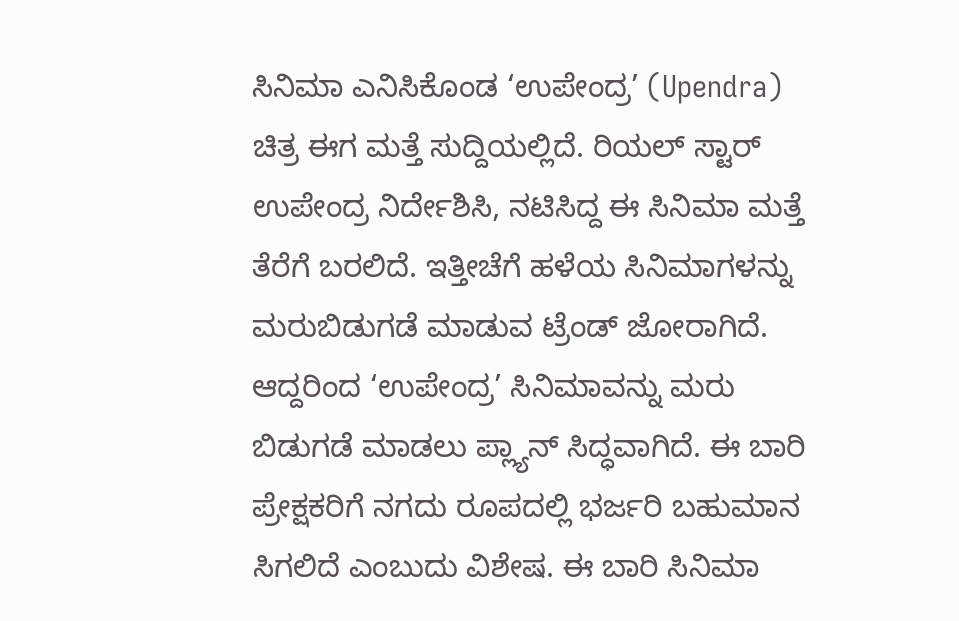ಸಿನಿಮಾ ಎನಿಸಿಕೊಂಡ ‘ಉಪೇಂದ್ರ’ (Upendra) ಚಿತ್ರ ಈಗ ಮತ್ತೆ ಸುದ್ದಿಯಲ್ಲಿದೆ. ರಿಯಲ್ ಸ್ಟಾರ್ ಉಪೇಂದ್ರ ನಿರ್ದೇಶಿಸಿ, ನಟಿಸಿದ್ದ ಈ ಸಿನಿಮಾ ಮತ್ತೆ ತೆರೆಗೆ ಬರಲಿದೆ. ಇತ್ತೀಚೆಗೆ ಹಳೆಯ ಸಿನಿಮಾಗಳನ್ನು ಮರುಬಿಡುಗಡೆ ಮಾಡುವ ಟ್ರೆಂಡ್ ಜೋರಾಗಿದೆ. ಆದ್ದರಿಂದ ‘ಉಪೇಂದ್ರ’ ಸಿನಿಮಾವನ್ನು ಮರು ಬಿಡುಗಡೆ ಮಾಡಲು ಪ್ಲ್ಯಾನ್ ಸಿದ್ಧವಾಗಿದೆ. ಈ ಬಾರಿ ಪ್ರೇಕ್ಷಕರಿಗೆ ನಗದು ರೂಪದಲ್ಲಿ ಭರ್ಜರಿ ಬಹುಮಾನ ಸಿಗಲಿದೆ ಎಂಬುದು ವಿಶೇಷ. ಈ ಬಾರಿ ಸಿನಿಮಾ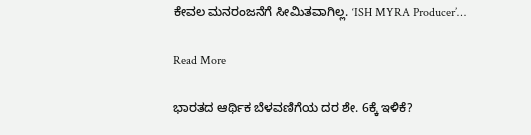ಕೇವಲ ಮನರಂಜನೆಗೆ ಸೀಮಿತವಾಗಿಲ್ಲ. ‘ISH MYRA Producer’…

Read More

ಭಾರತದ ಆರ್ಥಿಕ ಬೆಳವಣಿಗೆಯ ದರ ಶೇ. 6ಕ್ಕೆ ಇಳಿಕೆ?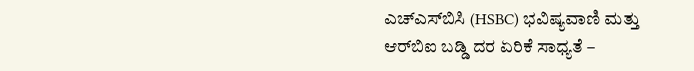ಎಚ್‌ಎಸ್‌ಬಿಸಿ (HSBC) ಭವಿಷ್ಯವಾಣಿ ಮತ್ತು ಆರ್‌ಬಿಐ ಬಡ್ಡಿ ದರ ಏರಿಕೆ ಸಾಧ್ಯತೆ –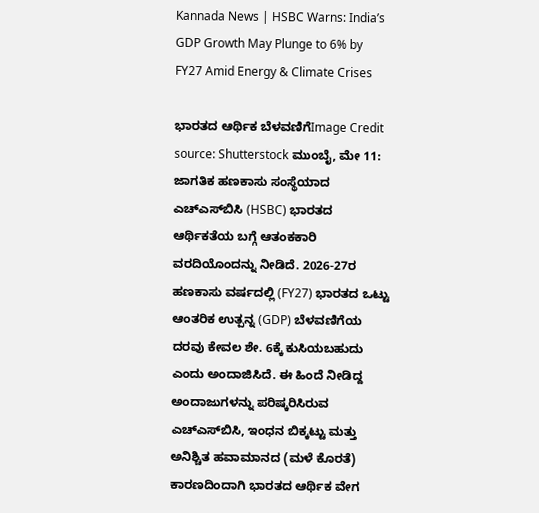Kannada News | HSBC Warns: India’s GDP Growth May Plunge to 6% by FY27 Amid Energy & Climate Crises

ಭಾರತದ ಆರ್ಥಿಕ ಬೆಳವಣಿಗೆImage Credit source: Shutterstock ಮುಂಬೈ, ಮೇ 11: ಜಾಗತಿಕ ಹಣಕಾಸು ಸಂಸ್ಥೆಯಾದ ಎಚ್‌ಎಸ್‌ಬಿಸಿ (HSBC) ಭಾರತದ ಆರ್ಥಿಕತೆಯ ಬಗ್ಗೆ ಆತಂಕಕಾರಿ ವರದಿಯೊಂದನ್ನು ನೀಡಿದೆ. 2026-27ರ ಹಣಕಾಸು ವರ್ಷದಲ್ಲಿ (FY27) ಭಾರತದ ಒಟ್ಟು ಆಂತರಿಕ ಉತ್ಪನ್ನ (GDP) ಬೆಳವಣಿಗೆಯ ದರವು ಕೇವಲ ಶೇ. 6ಕ್ಕೆ ಕುಸಿಯಬಹುದು ಎಂದು ಅಂದಾಜಿಸಿದೆ. ಈ ಹಿಂದೆ ನೀಡಿದ್ದ ಅಂದಾಜುಗಳನ್ನು ಪರಿಷ್ಕರಿಸಿರುವ ಎಚ್‌ಎಸ್‌ಬಿಸಿ, ಇಂಧನ ಬಿಕ್ಕಟ್ಟು ಮತ್ತು ಅನಿಶ್ಚಿತ ಹವಾಮಾನದ (ಮಳೆ ಕೊರತೆ) ಕಾರಣದಿಂದಾಗಿ ಭಾರತದ ಆರ್ಥಿಕ ವೇಗ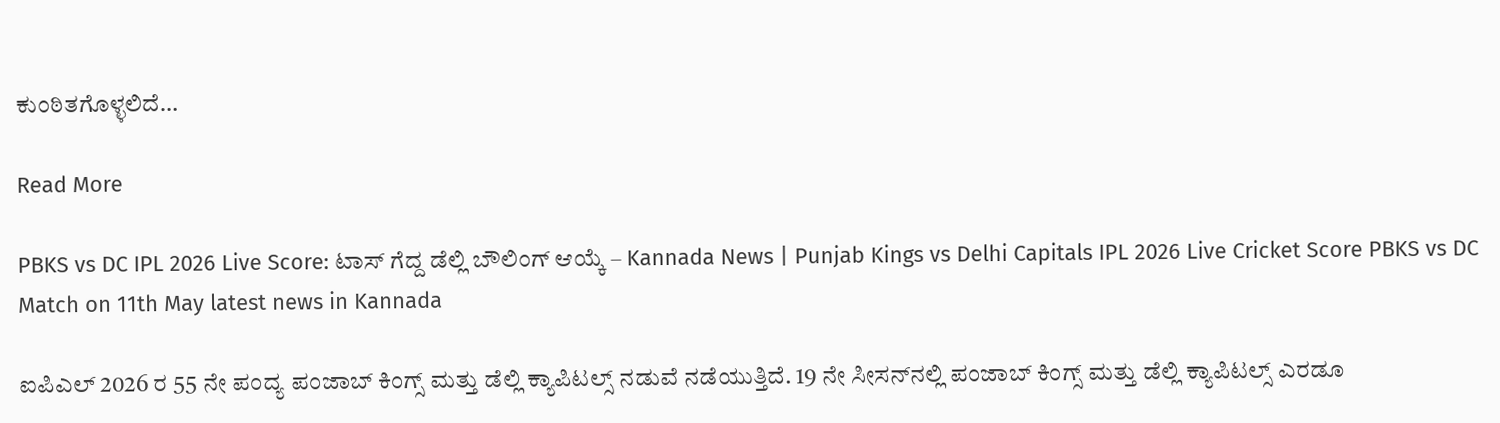ಕುಂಠಿತಗೊಳ್ಳಲಿದೆ…

Read More

PBKS vs DC IPL 2026 Live Score: ಟಾಸ್ ಗೆದ್ದ ಡೆಲ್ಲಿ ಬೌಲಿಂಗ್ ಆಯ್ಕೆ – Kannada News | Punjab Kings vs Delhi Capitals IPL 2026 Live Cricket Score PBKS vs DC Match on 11th May latest news in Kannada

ಐಪಿಎಲ್ 2026 ರ 55 ನೇ ಪಂದ್ಯ ಪಂಜಾಬ್ ಕಿಂಗ್ಸ್ ಮತ್ತು ಡೆಲ್ಲಿ ಕ್ಯಾಪಿಟಲ್ಸ್ ನಡುವೆ ನಡೆಯುತ್ತಿದೆ. 19 ನೇ ಸೀಸನ್‌ನಲ್ಲಿ ಪಂಜಾಬ್ ಕಿಂಗ್ಸ್ ಮತ್ತು ಡೆಲ್ಲಿ ಕ್ಯಾಪಿಟಲ್ಸ್ ಎರಡೂ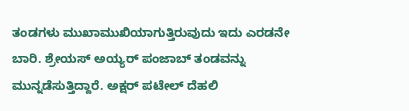ತಂಡಗಳು ಮುಖಾಮುಖಿಯಾಗುತ್ತಿರುವುದು ಇದು ಎರಡನೇ ಬಾರಿ. ಶ್ರೇಯಸ್ ಅಯ್ಯರ್ ಪಂಜಾಬ್ ತಂಡವನ್ನು ಮುನ್ನಡೆಸುತ್ತಿದ್ದಾರೆ. ಅಕ್ಷರ್ ಪಟೇಲ್ ದೆಹಲಿ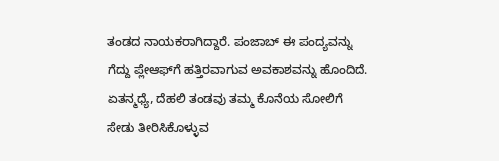ತಂಡದ ನಾಯಕರಾಗಿದ್ದಾರೆ. ಪಂಜಾಬ್ ಈ ಪಂದ್ಯವನ್ನು ಗೆದ್ದು ಪ್ಲೇಆಫ್‌ಗೆ ಹತ್ತಿರವಾಗುವ ಅವಕಾಶವನ್ನು ಹೊಂದಿದೆ. ಏತನ್ಮಧ್ಯೆ, ದೆಹಲಿ ತಂಡವು ತಮ್ಮ ಕೊನೆಯ ಸೋಲಿಗೆ ಸೇಡು ತೀರಿಸಿಕೊಳ್ಳುವ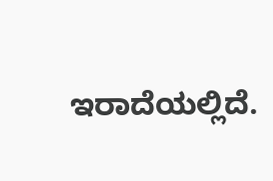ಇರಾದೆಯಲ್ಲಿದೆ.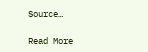Source…

Read More